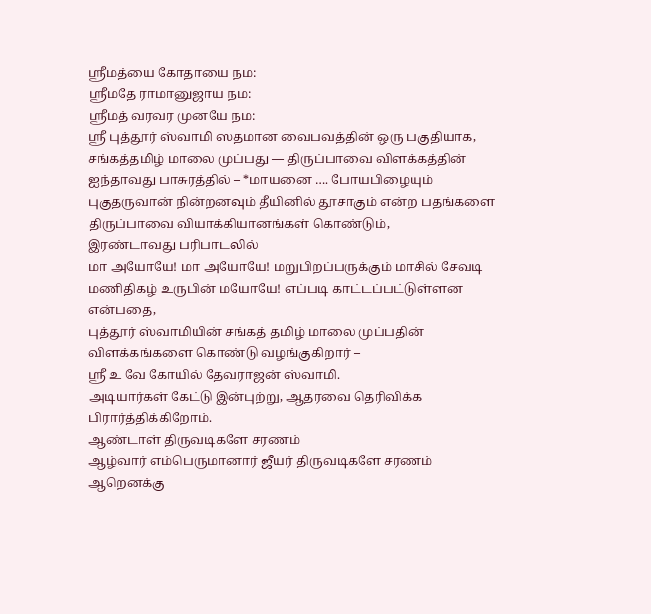ஸ்ரீமத்யை கோதாயை நம:
ஸ்ரீமதே ராமானுஜாய நம:
ஸ்ரீமத் வரவர முனயே நம:
ஸ்ரீ புத்தூர் ஸ்வாமி ஸதமான வைபவத்தின் ஒரு பகுதியாக,
சங்கத்தமிழ் மாலை முப்பது — திருப்பாவை விளக்கத்தின்
ஐந்தாவது பாசுரத்தில் – *மாயனை …. போயபிழையும் புகுதருவான் நின்றனவும் தீயினில் தூசாகும் என்ற பதங்களை திருப்பாவை வியாக்கியானங்கள் கொண்டும்,
இரண்டாவது பரிபாடலில்
மா அயோயே! மா அயோயே! மறுபிறப்பருக்கும் மாசில் சேவடி மணிதிகழ் உருபின் மயோயே! எப்படி காட்டப்பட்டுள்ளன என்பதை,
புத்தூர் ஸ்வாமியின் சங்கத் தமிழ் மாலை முப்பதின் விளக்கங்களை கொண்டு வழங்குகிறார் –
ஸ்ரீ உ வே கோயில் தேவராஜன் ஸ்வாமி.
அடியார்கள் கேட்டு இன்புற்று, ஆதரவை தெரிவிக்க பிரார்த்திக்கிறோம்.
ஆண்டாள் திருவடிகளே சரணம்
ஆழ்வார் எம்பெருமானார் ஜீயர் திருவடிகளே சரணம்
ஆறெனக்கு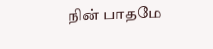நின் பாதமே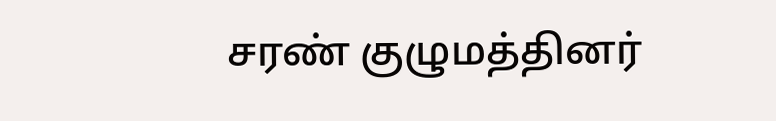சரண் குழுமத்தினர்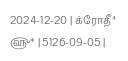2024-12-20 | க்ரோதீ⁴ ௵* | 5126-09-05 |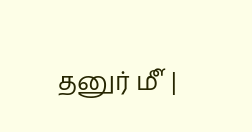தனுர் ௴ |